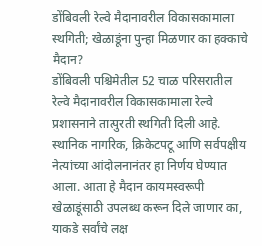डोंबिवली रेल्वे मैदानावरील विकासकामाला स्थगिती; खेळाडूंना पुन्हा मिळणार का हक्काचे मैदान?
डोंबिवली पश्चिमेतील 52 चाळ परिसरातील रेल्वे मैदानावरील विकासकामाला रेल्वे प्रशासनाने तात्पुरती स्थगिती दिली आहे. स्थानिक नागरिक, क्रिकेटपटू आणि सर्वपक्षीय नेत्यांच्या आंदोलनानंतर हा निर्णय घेण्यात आला. आता हे मैदान कायमस्वरूपी खेळाडूंसाठी उपलब्ध करून दिले जाणार का, याकडे सर्वांचे लक्ष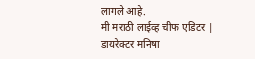लागले आहे.
मी मराठी लाईव्ह चीफ एडिटर | डायरेक्टर मनिषा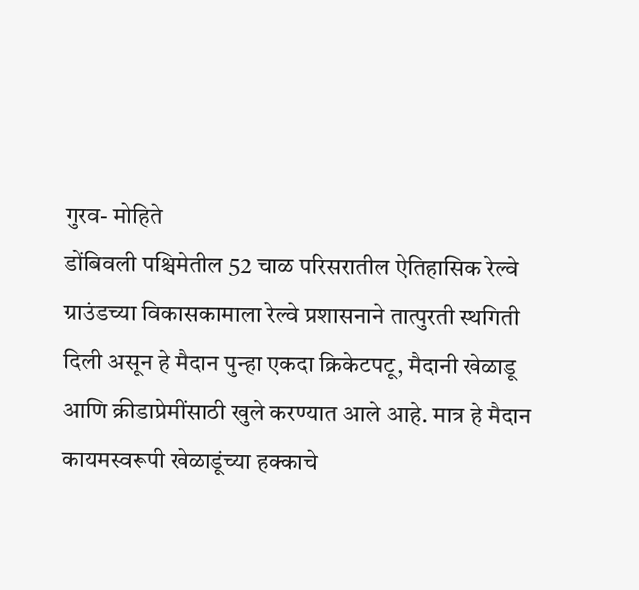गुरव- मोहिते
डोंबिवली पश्चिमेतील 52 चाळ परिसरातील ऐतिहासिक रेल्वे ग्राउंडच्या विकासकामाला रेल्वे प्रशासनाने तात्पुरती स्थगिती दिली असून हे मैदान पुन्हा एकदा क्रिकेटपटू, मैदानी खेळाडू आणि क्रीडाप्रेमींसाठी खुले करण्यात आले आहे. मात्र हे मैदान कायमस्वरूपी खेळाडूंच्या हक्काचे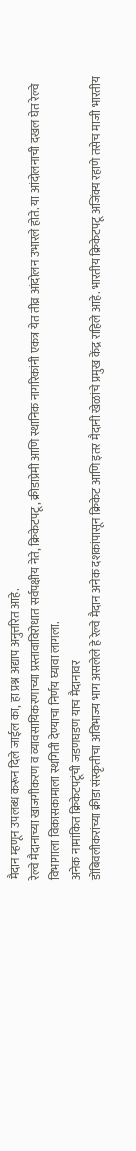मैदान म्हणून उपलब्ध करून दिले जाईल का, हा प्रश्न अद्याप अनुत्तरित आहे.
रेल्वे मैदानाच्या खाजगीकरण व व्यावसायिकरणाच्या प्रस्तावाविरोधात सर्वपक्षीय नेते, क्रिकेटपटू, क्रीडाप्रेमी आणि स्थानिक नागरिकांनी एकत्र येत तीव्र आंदोलन उभारले होते. या आंदोलनाची दखल घेत रेल्वे विभागाला विकासकामाला स्थगिती देण्याचा निर्णय घ्यावा लागला.
अनेक नामांकित क्रिकेटपटूंची जडणघडण याच मैदानावर
डोंबिवलीकरांच्या क्रीडा संस्कृतीचा अविभाज्य भाग असलेले हे रेल्वे मैदान अनेक दशकांपासून क्रिकेट आणि इतर मैदानी खेळांचे प्रमुख केंद्र राहिले आहे. भारतीय क्रिकेटपटू अजिंक्य रहाणे तसेच माजी भारतीय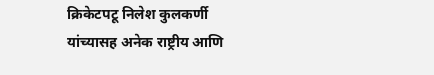क्रिकेटपटू निलेश कुलकर्णी यांच्यासह अनेक राष्ट्रीय आणि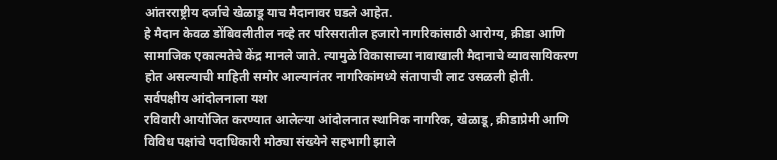आंतरराष्ट्रीय दर्जाचे खेळाडू याच मैदानावर घडले आहेत.
हे मैदान केवळ डोंबिवलीतील नव्हे तर परिसरातील हजारो नागरिकांसाठी आरोग्य, क्रीडा आणि सामाजिक एकात्मतेचे केंद्र मानले जाते. त्यामुळे विकासाच्या नावाखाली मैदानाचे व्यावसायिकरण होत असल्याची माहिती समोर आल्यानंतर नागरिकांमध्ये संतापाची लाट उसळली होती.
सर्वपक्षीय आंदोलनाला यश
रविवारी आयोजित करण्यात आलेल्या आंदोलनात स्थानिक नागरिक, खेळाडू, क्रीडाप्रेमी आणि विविध पक्षांचे पदाधिकारी मोठ्या संख्येने सहभागी झाले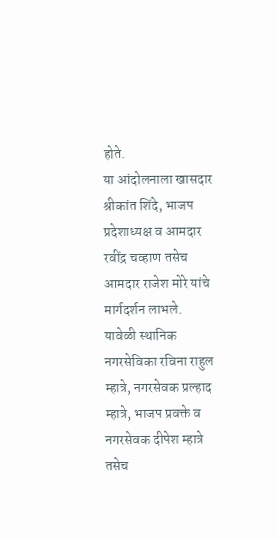होते.
या आंदोलनाला खासदार श्रीकांत शिंदे, भाजप प्रदेशाध्यक्ष व आमदार रवींद्र चव्हाण तसेच आमदार राजेश मोरे यांचे मार्गदर्शन लाभले.
यावेळी स्थानिक नगरसेविका रविना राहुल म्हात्रे, नगरसेवक प्रल्हाद म्हात्रे, भाजप प्रवक्ते व नगरसेवक दीपेश म्हात्रे तसेच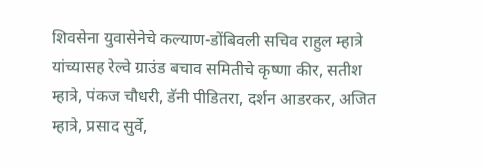शिवसेना युवासेनेचे कल्याण-डोंबिवली सचिव राहुल म्हात्रे यांच्यासह रेल्वे ग्राउंड बचाव समितीचे कृष्णा कीर, सतीश म्हात्रे, पंकज चौधरी, डॅनी पीडितरा, दर्शन आडरकर, अजित म्हात्रे, प्रसाद सुर्वे,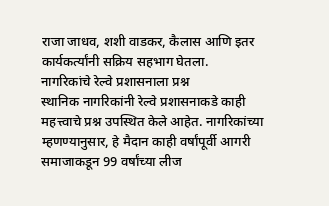राजा जाधव, शशी वाडकर, कैलास आणि इतर कार्यकर्त्यांनी सक्रिय सहभाग घेतला.
नागरिकांचे रेल्वे प्रशासनाला प्रश्न
स्थानिक नागरिकांनी रेल्वे प्रशासनाकडे काही महत्त्वाचे प्रश्न उपस्थित केले आहेत. नागरिकांच्या म्हणण्यानुसार, हे मैदान काही वर्षांपूर्वी आगरी समाजाकडून 99 वर्षांच्या लीज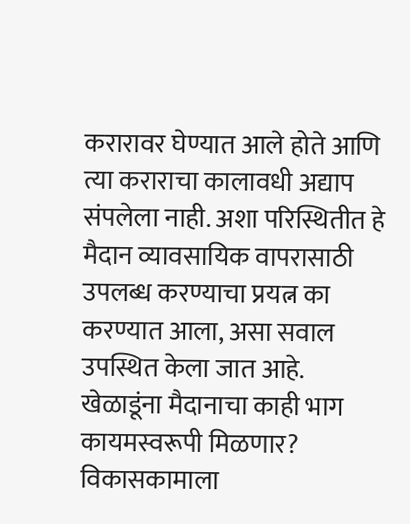करारावर घेण्यात आले होते आणि त्या कराराचा कालावधी अद्याप संपलेला नाही. अशा परिस्थितीत हे मैदान व्यावसायिक वापरासाठी उपलब्ध करण्याचा प्रयत्न का करण्यात आला, असा सवाल उपस्थित केला जात आहे.
खेळाडूंना मैदानाचा काही भाग कायमस्वरूपी मिळणार?
विकासकामाला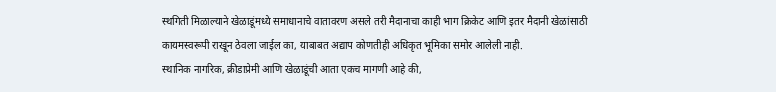स्थगिती मिळाल्याने खेळाडूंमध्ये समाधानाचे वातावरण असले तरी मैदानाचा काही भाग क्रिकेट आणि इतर मैदानी खेळांसाठी कायमस्वरूपी राखून ठेवला जाईल का, याबाबत अद्याप कोणतीही अधिकृत भूमिका समोर आलेली नाही.
स्थानिक नागरिक, क्रीडाप्रेमी आणि खेळाडूंची आता एकच मागणी आहे की,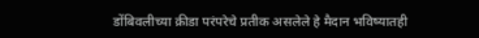डोंबिवलीच्या क्रीडा परंपरेचे प्रतीक असलेले हे मैदान भविष्यातही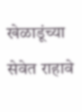खेळाडूंच्या सेवेत राहावे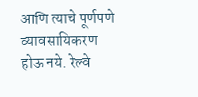आणि त्याचे पूर्णपणे व्यावसायिकरण होऊ नये. रेल्वे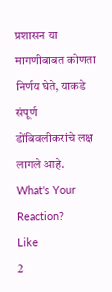प्रशासन या मागणीबाबत कोणता निर्णय घेते, याकडे संपूर्ण डोंबिवलीकरांचे लक्ष लागले आहे.
What's Your Reaction?
Like
2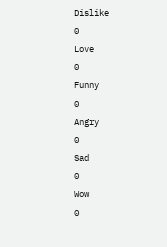Dislike
0
Love
0
Funny
0
Angry
0
Sad
0
Wow
0